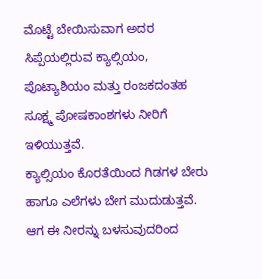ಮೊಟ್ಟೆ ಬೇಯಿಸುವಾಗ ಅದರ ಸಿಪ್ಪೆಯಲ್ಲಿರುವ ಕ್ಯಾಲ್ಸಿಯಂ, ಪೊಟ್ಯಾಶಿಯಂ ಮತ್ತು ರಂಜಕದಂತಹ ಸೂಕ್ಷ್ಮ ಪೋಷಕಾಂಶಗಳು ನೀರಿಗೆ ಇಳಿಯುತ್ತವೆ.
ಕ್ಯಾಲ್ಸಿಯಂ ಕೊರತೆಯಿಂದ ಗಿಡಗಳ ಬೇರು ಹಾಗೂ ಎಲೆಗಳು ಬೇಗ ಮುದುಡುತ್ತವೆ. ಆಗ ಈ ನೀರನ್ನು ಬಳಸುವುದರಿಂದ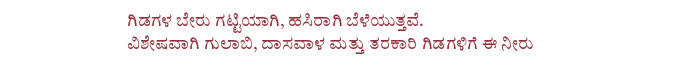ಗಿಡಗಳ ಬೇರು ಗಟ್ಟಿಯಾಗಿ, ಹಸಿರಾಗಿ ಬೆಳೆಯುತ್ತವೆ.
ವಿಶೇಷವಾಗಿ ಗುಲಾಬಿ, ದಾಸವಾಳ ಮತ್ತು ತರಕಾರಿ ಗಿಡಗಳಿಗೆ ಈ ನೀರು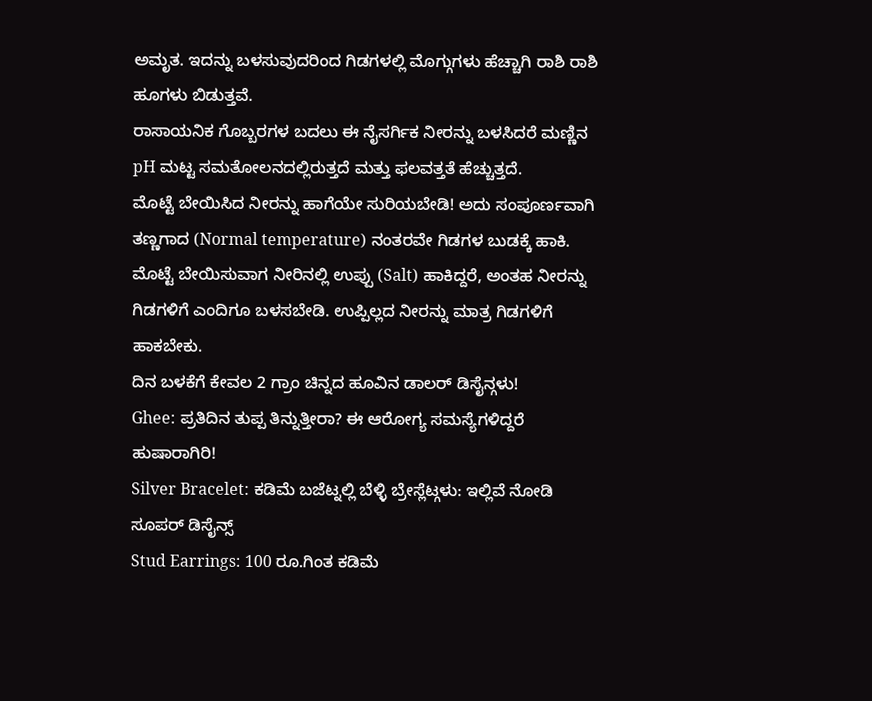ಅಮೃತ. ಇದನ್ನು ಬಳಸುವುದರಿಂದ ಗಿಡಗಳಲ್ಲಿ ಮೊಗ್ಗುಗಳು ಹೆಚ್ಚಾಗಿ ರಾಶಿ ರಾಶಿ ಹೂಗಳು ಬಿಡುತ್ತವೆ.
ರಾಸಾಯನಿಕ ಗೊಬ್ಬರಗಳ ಬದಲು ಈ ನೈಸರ್ಗಿಕ ನೀರನ್ನು ಬಳಸಿದರೆ ಮಣ್ಣಿನ pH ಮಟ್ಟ ಸಮತೋಲನದಲ್ಲಿರುತ್ತದೆ ಮತ್ತು ಫಲವತ್ತತೆ ಹೆಚ್ಚುತ್ತದೆ.
ಮೊಟ್ಟೆ ಬೇಯಿಸಿದ ನೀರನ್ನು ಹಾಗೆಯೇ ಸುರಿಯಬೇಡಿ! ಅದು ಸಂಪೂರ್ಣವಾಗಿ ತಣ್ಣಗಾದ (Normal temperature) ನಂತರವೇ ಗಿಡಗಳ ಬುಡಕ್ಕೆ ಹಾಕಿ.
ಮೊಟ್ಟೆ ಬೇಯಿಸುವಾಗ ನೀರಿನಲ್ಲಿ ಉಪ್ಪು (Salt) ಹಾಕಿದ್ದರೆ, ಅಂತಹ ನೀರನ್ನು ಗಿಡಗಳಿಗೆ ಎಂದಿಗೂ ಬಳಸಬೇಡಿ. ಉಪ್ಪಿಲ್ಲದ ನೀರನ್ನು ಮಾತ್ರ ಗಿಡಗಳಿಗೆ ಹಾಕಬೇಕು.
ದಿನ ಬಳಕೆಗೆ ಕೇವಲ 2 ಗ್ರಾಂ ಚಿನ್ನದ ಹೂವಿನ ಡಾಲರ್ ಡಿಸೈನ್ಗಳು!
Ghee: ಪ್ರತಿದಿನ ತುಪ್ಪ ತಿನ್ನುತ್ತೀರಾ? ಈ ಆರೋಗ್ಯ ಸಮಸ್ಯೆಗಳಿದ್ದರೆ ಹುಷಾರಾಗಿರಿ!
Silver Bracelet: ಕಡಿಮೆ ಬಜೆಟ್ನಲ್ಲಿ ಬೆಳ್ಳಿ ಬ್ರೇಸ್ಲೆಟ್ಗಳು: ಇಲ್ಲಿವೆ ನೋಡಿ ಸೂಪರ್ ಡಿಸೈನ್ಸ್
Stud Earrings: 100 ರೂ.ಗಿಂತ ಕಡಿಮೆ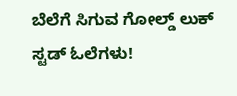ಬೆಲೆಗೆ ಸಿಗುವ ಗೋಲ್ಡ್ ಲುಕ್ ಸ್ಟಡ್ ಓಲೆಗಳು!